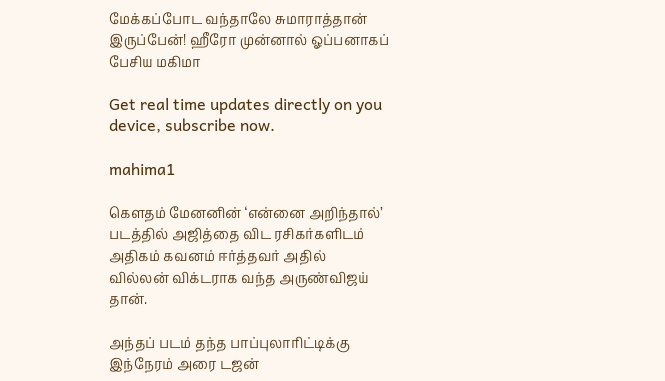மேக்கப்போட வந்தாலே சுமாராத்தான் இருப்பேன்! ஹீரோ முன்னால் ஓப்பனாகப் பேசிய மகிமா

Get real time updates directly on you device, subscribe now.

mahima1

கெளதம் மேனனின் ‘என்னை அறிந்தால்’ படத்தில் அஜித்தை விட ரசிகர்களிடம் அதிகம் கவனம் ஈர்த்தவர் அதில் வில்லன் விக்டராக வந்த அருண்விஜய் தான்.

அந்தப் படம் தந்த பாப்புலாரிட்டிக்கு இந்நேரம் அரை டஜன்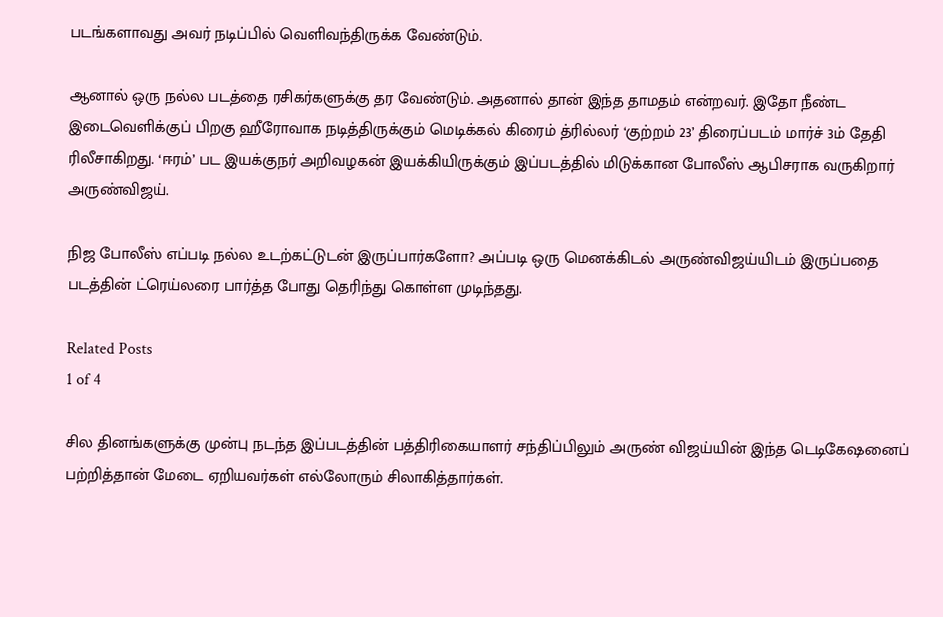படங்களாவது அவர் நடிப்பில் வெளிவந்திருக்க வேண்டும்.

ஆனால் ஒரு நல்ல படத்தை ரசிகர்களுக்கு தர வேண்டும். அதனால் தான் இந்த தாமதம் என்றவர். இதோ நீண்ட இடைவெளிக்குப் பிறகு ஹீரோவாக நடித்திருக்கும் மெடிக்கல் கிரைம் த்ரில்லர் ‘குற்றம் 23’ திரைப்படம் மார்ச் 3ம் தேதி ரிலீசாகிறது. ‘ஈரம்’ பட இயக்குநர் அறிவழகன் இயக்கியிருக்கும் இப்படத்தில் மிடுக்கான போலீஸ் ஆபிசராக வருகிறார் அருண்விஜய்.

நிஜ போலீஸ் எப்படி நல்ல உடற்கட்டுடன் இருப்பார்களோ? அப்படி ஒரு மெனக்கிடல் அருண்விஜய்யிடம் இருப்பதை படத்தின் ட்ரெய்லரை பார்த்த போது தெரிந்து கொள்ள முடிந்தது.

Related Posts
1 of 4

சில தினங்களுக்கு முன்பு நடந்த இப்படத்தின் பத்திரிகையாளர் சந்திப்பிலும் அருண் விஜய்யின் இந்த டெடிகேஷனைப் பற்றித்தான் மேடை ஏறியவர்கள் எல்லோரும் சிலாகித்தார்கள்.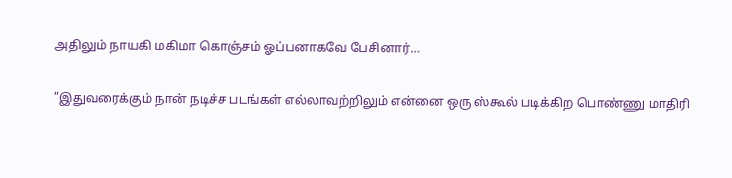அதிலும் நாயகி மகிமா கொஞ்சம் ஓப்பனாகவே பேசினார்…

”இதுவரைக்கும் நான் நடிச்ச படங்கள் எல்லாவற்றிலும் என்னை ஒரு ஸ்கூல் படிக்கிற பொண்ணு மாதிரி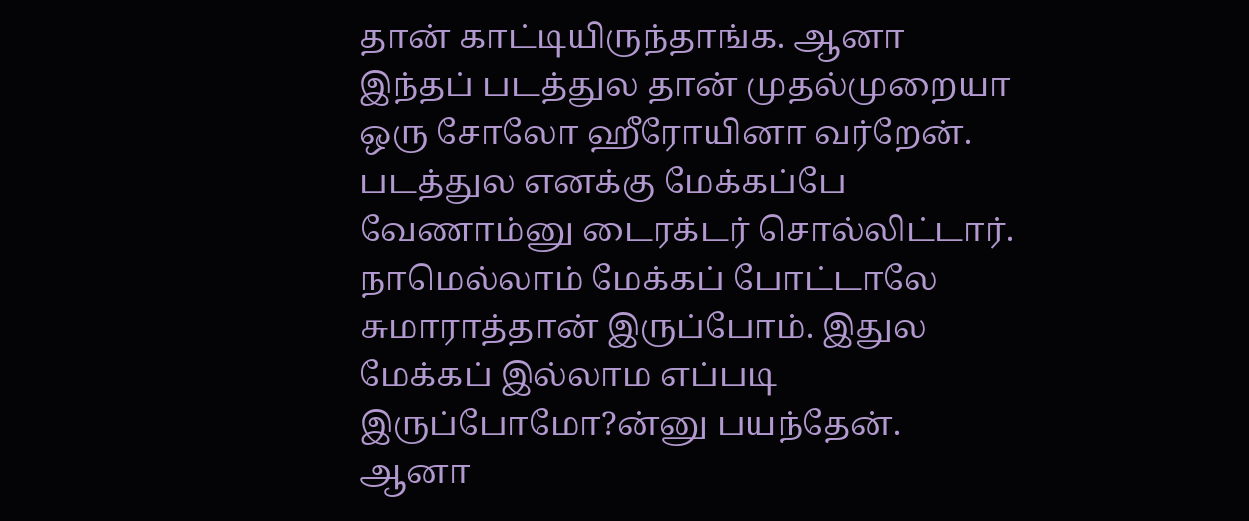தான் காட்டியிருந்தாங்க. ஆனா இந்தப் படத்துல தான் முதல்முறையா ஒரு சோலோ ஹீரோயினா வர்றேன். படத்துல எனக்கு மேக்கப்பே வேணாம்னு டைரக்டர் சொல்லிட்டார். நாமெல்லாம் மேக்கப் போட்டாலே சுமாராத்தான் இருப்போம். இதுல மேக்கப் இல்லாம எப்படி இருப்போமோ?ன்னு பயந்தேன். ஆனா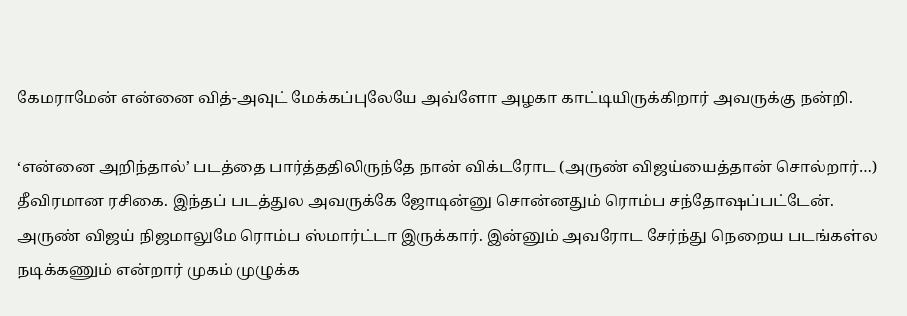கேமராமேன் என்னை வித்-அவுட் மேக்கப்புலேயே அவ்ளோ அழகா காட்டியிருக்கிறார் அவருக்கு நன்றி.

‘என்னை அறிந்தால்’ படத்தை பார்த்ததிலிருந்தே நான் விக்டரோட (அருண் விஜய்யைத்தான் சொல்றார்…) தீவிரமான ரசிகை. இந்தப் படத்துல அவருக்கே ஜோடின்னு சொன்னதும் ரொம்ப சந்தோஷப்பட்டேன். அருண் விஜய் நிஜமாலுமே ரொம்ப ஸ்மார்ட்டா இருக்கார். இன்னும் அவரோட சேர்ந்து நெறைய படங்கள்ல நடிக்கணும் என்றார் முகம் முழுக்க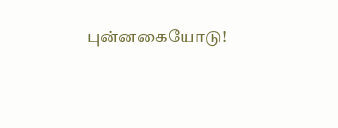புன்னகையோடு!